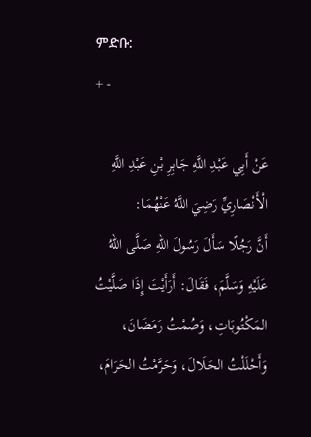ምድቡ:
+ -

عَنْ أَبِي عَبْدِ اللَّهِ جَابِرِ بْنِ عَبْدِ اللَّهِ الْأَنْصَارِيِّ رَضِيَ اللَّهُ عَنْهُمَا:
أَنَّ رَجُلًا سَأَلَ رَسُولَ اللهِ صَلَّى اللهُ عَلَيْهِ وَسَلَّمَ، فَقَالَ: أَرَأَيْتَ إِذَا صَلَّيْتُ المَكْتُوبَاتِ، وَصُمْتُ رَمَضَانَ، وَأَحْلَلْتُ الحَلَالَ، وَحَرَّمْتُ الحَرَامَ،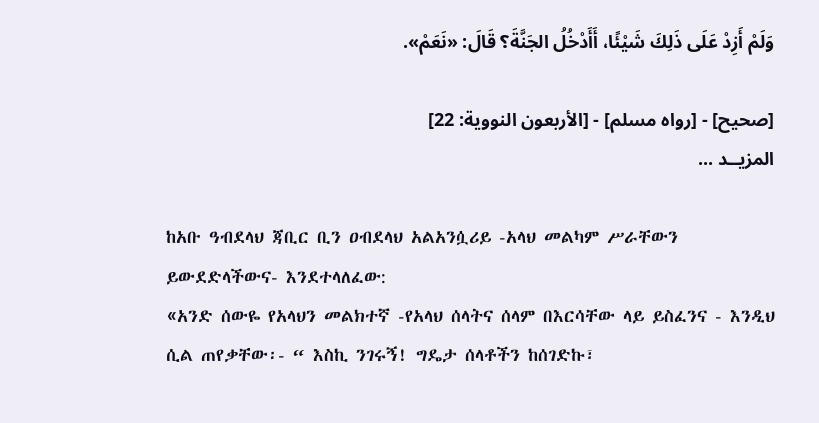وَلَمْ أَزِدْ عَلَى ذَلِكَ شَيْئًا، أَأَدْخُلُ الجَنَّةَ؟ قَالَ: «نَعَمْ».

[صحيح] - [رواه مسلم] - [الأربعون النووية: 22]
المزيــد ...

ከአቡ ዓብደላህ ጃቢር ቢን ዐብደላህ አልአንሷሪይ -አላህ መልካም ሥራቸውን ይውደድላችውና- እንደተላለፈው:
«አንድ ሰውዬ የአላህን መልክተኛ -የአላህ ሰላትና ሰላም በእርሳቸው ላይ ይስፈንና - እንዲህ ሲል ጠየቃቸው፡- “ እስኪ ንገሩኝ! ግዴታ ሰላቶችን ከሰገድኩ፣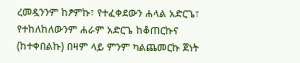ረመዷንንም ከፆምኩ፣ የተፈቀደውን ሐላል አድርጌ፣ የተከለከለውንም ሐራም አድርጌ ከቆጠርኩና (ከተቀበልኩ) በዛም ላይ ምንም ካልጨመርኩ ጀነት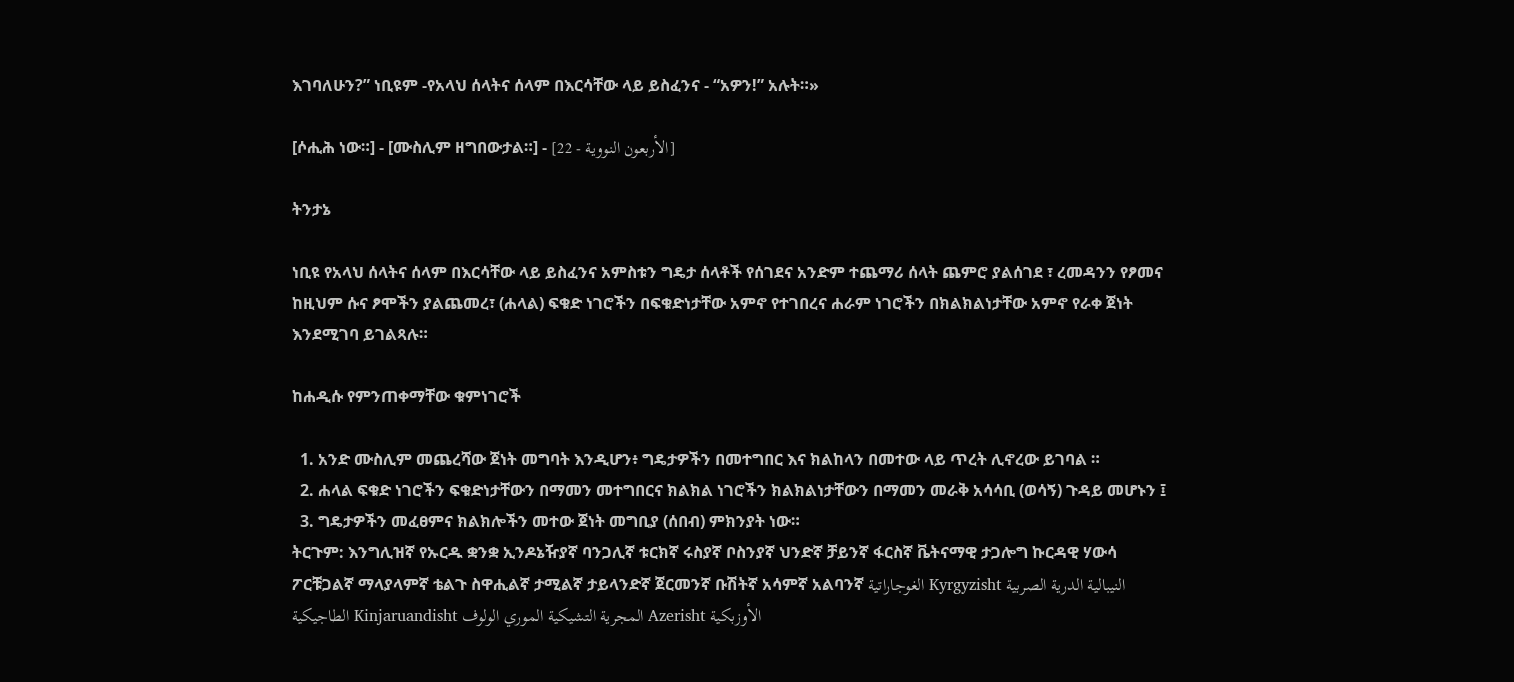እገባለሁን?” ነቢዩም -የአላህ ሰላትና ሰላም በእርሳቸው ላይ ይስፈንና - “አዎን!” አሉት።»

[ሶሒሕ ነው።] - [ሙስሊም ዘግበውታል።] - [الأربعون النووية - 22]

ትንታኔ

ነቢዩ የአላህ ሰላትና ሰላም በእርሳቸው ላይ ይስፈንና አምስቱን ግዴታ ሰላቶች የሰገደና አንድም ተጨማሪ ሰላት ጨምሮ ያልሰገደ ፣ ረመዳንን የፆመና ከዚህም ሱና ፆሞችን ያልጨመረ፣ (ሐላል) ፍቁድ ነገሮችን በፍቁድነታቸው አምኖ የተገበረና ሐራም ነገሮችን በክልክልነታቸው አምኖ የራቀ ጀነት እንደሚገባ ይገልጻሉ።

ከሐዲሱ የምንጠቀማቸው ቁምነገሮች

  1. አንድ ሙስሊም መጨረሻው ጀነት መግባት እንዲሆን፥ ግዴታዎችን በመተግበር እና ክልከላን በመተው ላይ ጥረት ሊኖረው ይገባል ።
  2. ሐላል ፍቁድ ነገሮችን ፍቁድነታቸውን በማመን መተግበርና ክልክል ነገሮችን ክልክልነታቸውን በማመን መራቅ አሳሳቢ (ወሳኝ) ጉዳይ መሆኑን ፤
  3. ግዴታዎችን መፈፀምና ክልክሎችን መተው ጀነት መግቢያ (ሰበብ) ምክንያት ነው።
ትርጉም: እንግሊዝኛ የኡርዱ ቋንቋ ኢንዶኔዥያኛ ባንጋሊኛ ቱርክኛ ሩስያኛ ቦስንያኛ ህንድኛ ቻይንኛ ፋርስኛ ቬትናማዊ ታጋሎግ ኩርዳዊ ሃውሳ ፖርቹጋልኛ ማላያላምኛ ቴልጉ ስዋሒልኛ ታሚልኛ ታይላንድኛ ጀርመንኛ ቡሽትኛ አሳምኛ አልባንኛ الغوجاراتية Kyrgyzisht النيبالية الدرية الصربية الطاجيكية Kinjaruandisht المجرية التشيكية الموري الولوف Azerisht الأوزبكية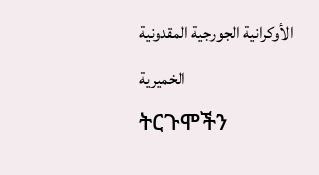الأوكرانية الجورجية المقدونية الخميرية
ትርጉሞችን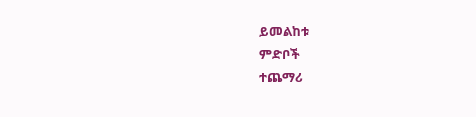ይመልከቱ
ምድቦች
ተጨማሪ